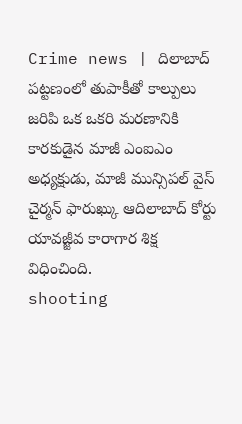Crime news | దిలాబాద్ పట్టణంలో తుపాకీతో కాల్పులు జరిపి ఒక ఒకరి మరణానికి కారకుడైన మాజీ ఎంఐఎం అధ్యక్షుడు, మాజీ మున్సిపల్ వైస్ చైర్మన్ ఫారుఖ్కు ఆదిలాబాద్ కోర్టు యావజ్జీవ కారాగార శిక్ష విధించింది.
shooting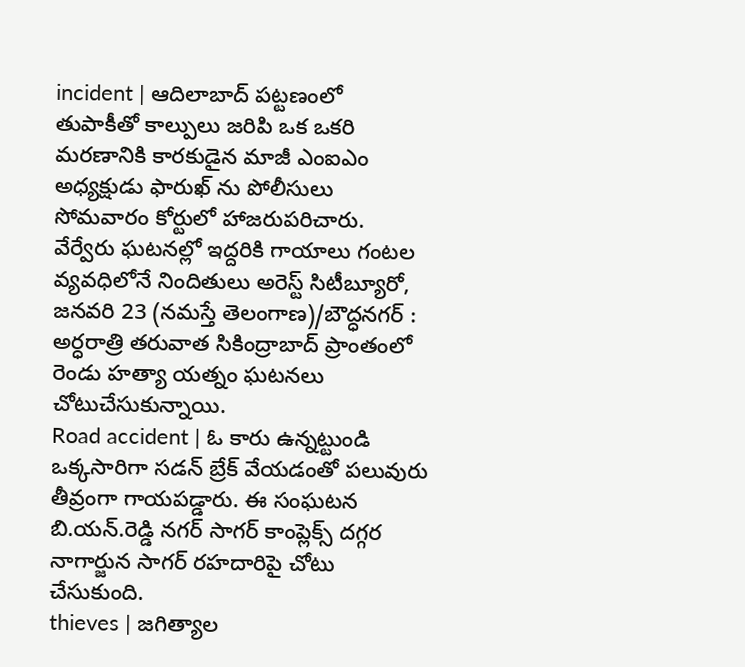incident | ఆదిలాబాద్ పట్టణంలో తుపాకీతో కాల్పులు జరిపి ఒక ఒకరి మరణానికి కారకుడైన మాజీ ఎంఐఎం అధ్యక్షుడు ఫారుఖ్ ను పోలీసులు సోమవారం కోర్టులో హాజరుపరిచారు.
వేర్వేరు ఘటనల్లో ఇద్దరికి గాయాలు గంటల వ్యవధిలోనే నిందితులు అరెస్ట్ సిటీబ్యూరో, జనవరి 23 (నమస్తే తెలంగాణ)/బౌద్ధనగర్ : అర్ధరాత్రి తరువాత సికింద్రాబాద్ ప్రాంతంలో రెండు హత్యా యత్నం ఘటనలు చోటుచేసుకున్నాయి.
Road accident | ఓ కారు ఉన్నట్టుండి ఒక్కసారిగా సడన్ బ్రేక్ వేయడంతో పలువురు తీవ్రంగా గాయపడ్డారు. ఈ సంఘటన బి.యన్.రెడ్డి నగర్ సాగర్ కాంప్లెక్స్ దగ్గర నాగార్జున సాగర్ రహదారిపై చోటు చేసుకుంది.
thieves | జగిత్యాల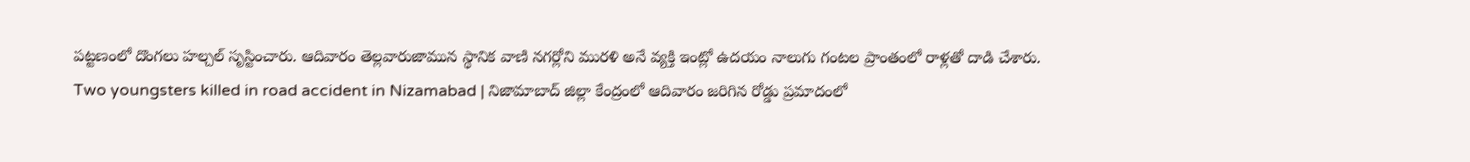పట్టణంలో దొంగలు హల్చల్ సృస్టించారు. ఆదివారం తెల్లవారుజామున స్థానిక వాణి నగర్లోని మురళి అనే వ్యక్తి ఇంట్లో ఉదయం నాలుగు గంటల ప్రాంతంలో రాళ్లతో దాడి చేశారు.
Two youngsters killed in road accident in Nizamabad | నిజామాబాద్ జిల్లా కేంద్రంలో ఆదివారం జరిగిన రోడ్డు ప్రమాదంలో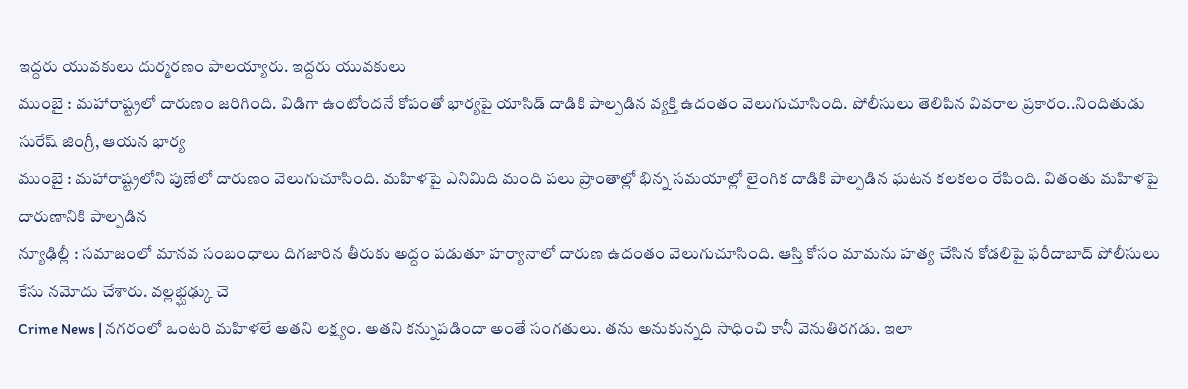ఇద్దరు యువకులు దుర్మరణం పాలయ్యారు. ఇద్దరు యువకులు
ముంబై : మహారాష్ట్రలో దారుణం జరిగింది. విడిగా ఉంటోందనే కోపంతో భార్యపై యాసిడ్ దాడికి పాల్పడిన వ్యక్తి ఉదంతం వెలుగుచూసింది. పోలీసులు తెలిపిన వివరాల ప్రకారం..నిందితుడు సురేష్ జింగ్రీ, ఆయన భార్య
ముంబై : మహారాష్ట్రలోని పుణేలో దారుణం వెలుగుచూసింది. మహిళపై ఎనిమిది మంది పలు ప్రాంతాల్లో భిన్న సమయాల్లో లైంగిక దాడికి పాల్పడిన ఘటన కలకలం రేపింది. వితంతు మహిళపై దారుణానికి పాల్పడిన
న్యూఢిల్లీ : సమాజంలో మానవ సంబంధాలు దిగజారిన తీరుకు అద్దం పడుతూ హర్యానాలో దారుణ ఉదంతం వెలుగుచూసింది. ఆస్తి కోసం మామను హత్య చేసిన కోడలిపై ఫరీదాబాద్ పోలీసులు కేసు నమోదు చేశారు. వల్లభ్ఘఢ్కు చె
Crime News | నగరంలో ఒంటరి మహిళలే అతని లక్ష్యం. అతని కన్నుపడిందా అంతే సంగతులు. తను అనుకున్నది సాధించి కానీ వెనుతిరగడు. ఇలా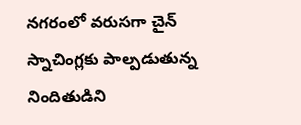నగరంలో వరుసగా చైన్ స్నాచింగ్లకు పాల్పడుతున్న నిందితుడిని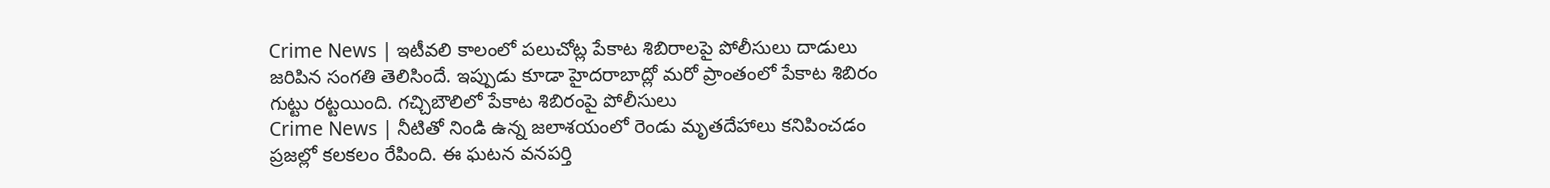Crime News | ఇటీవలి కాలంలో పలుచోట్ల పేకాట శిబిరాలపై పోలీసులు దాడులు జరిపిన సంగతి తెలిసిందే. ఇప్పుడు కూడా హైదరాబాద్లో మరో ప్రాంతంలో పేకాట శిబిరం గుట్టు రట్టయింది. గచ్చిబౌలిలో పేకాట శిబిరంపై పోలీసులు
Crime News | నీటితో నిండి ఉన్న జలాశయంలో రెండు మృతదేహాలు కనిపించడం ప్రజల్లో కలకలం రేపింది. ఈ ఘటన వనపర్తి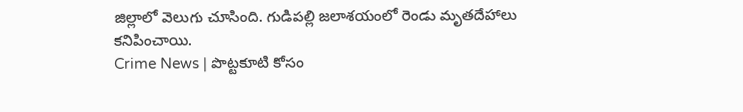జిల్లాలో వెలుగు చూసింది. గుడిపల్లి జలాశయంలో రెండు మృతదేహాలు కనిపించాయి.
Crime News | పొట్టకూటి కోసం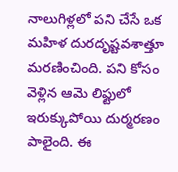నాలుగిళ్లలో పని చేసే ఒక మహిళ దురదృష్టవశాత్తూ మరణించింది. పని కోసం వెళ్లిన ఆమె లిఫ్టులో ఇరుక్కుపోయి దుర్మరణం పాలైంది. ఈ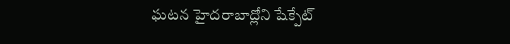ఘటన హైదరాబాద్లోని షేక్పేట్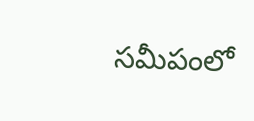సమీపంలో